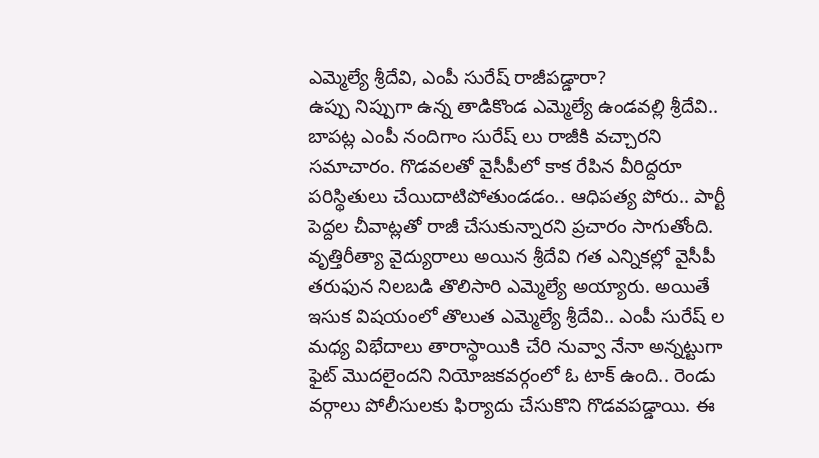ఎమ్మెల్యే శ్రీదేవి, ఎంపీ సురేష్ రాజీపడ్డారా?
ఉప్పు నిప్పుగా ఉన్న తాడికొండ ఎమ్మెల్యే ఉండవల్లి శ్రీదేవి.. బాపట్ల ఎంపీ నందిగాం సురేష్ లు రాజీకి వచ్చారని సమాచారం. గొడవలతో వైసీపీలో కాక రేపిన వీరిద్దరూ పరిస్థితులు చేయిదాటిపోతుండడం.. ఆధిపత్య పోరు.. పార్టీ పెద్దల చీవాట్లతో రాజీ చేసుకున్నారని ప్రచారం సాగుతోంది.
వృత్తిరీత్యా వైద్యురాలు అయిన శ్రీదేవి గత ఎన్నికల్లో వైసీపీ తరుఫున నిలబడి తొలిసారి ఎమ్మెల్యే అయ్యారు. అయితే ఇసుక విషయంలో తొలుత ఎమ్మెల్యే శ్రీదేవి.. ఎంపీ సురేష్ ల మధ్య విభేదాలు తారాస్థాయికి చేరి నువ్వా నేనా అన్నట్టుగా ఫైట్ మొదలైందని నియోజకవర్గంలో ఓ టాక్ ఉంది.. రెండు వర్గాలు పోలీసులకు ఫిర్యాదు చేసుకొని గొడవపడ్డాయి. ఈ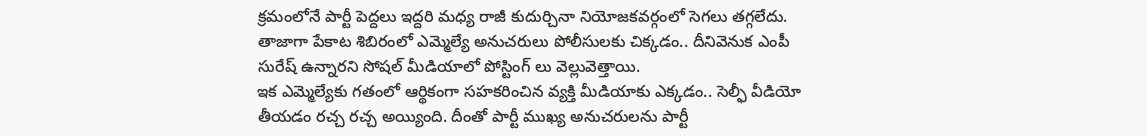క్రమంలోనే పార్టీ పెద్దలు ఇద్దరి మధ్య రాజీ కుదుర్చినా నియోజకవర్గంలో సెగలు తగ్గలేదు. తాజాగా పేకాట శిబిరంలో ఎమ్మెల్యే అనుచరులు పోలీసులకు చిక్కడం.. దీనివెనుక ఎంపీ సురేష్ ఉన్నారని సోషల్ మీడియాలో పోస్టింగ్ లు వెల్లువెత్తాయి.
ఇక ఎమ్మెల్యేకు గతంలో ఆర్థికంగా సహకరించిన వ్యక్తి మీడియాకు ఎక్కడం.. సెల్ఫీ వీడియో తీయడం రచ్చ రచ్చ అయ్యింది. దీంతో పార్టీ ముఖ్య అనుచరులను పార్టీ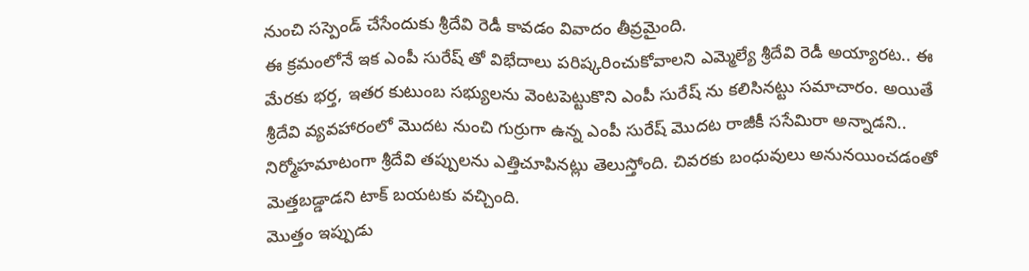నుంచి సస్పెండ్ చేసేందుకు శ్రీదేవి రెడీ కావడం వివాదం తీవ్రమైంది.
ఈ క్రమంలోనే ఇక ఎంపీ సురేష్ తో విభేదాలు పరిష్కరించుకోవాలని ఎమ్మెల్యే శ్రీదేవి రెడీ అయ్యారట.. ఈ మేరకు భర్త, ఇతర కుటుంబ సభ్యులను వెంటపెట్టుకొని ఎంపీ సురేష్ ను కలిసినట్టు సమాచారం. అయితే శ్రీదేవి వ్యవహారంలో మొదట నుంచి గుర్రుగా ఉన్న ఎంపీ సురేష్ మొదట రాజీకీ ససేమిరా అన్నాడని.. నిర్మోహమాటంగా శ్రీదేవి తప్పులను ఎత్తిచూపినట్లు తెలుస్తోంది. చివరకు బంధువులు అనునయించడంతో మెత్తబడ్డాడని టాక్ బయటకు వచ్చింది.
మొత్తం ఇప్పుడు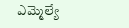ఎమ్మెల్యే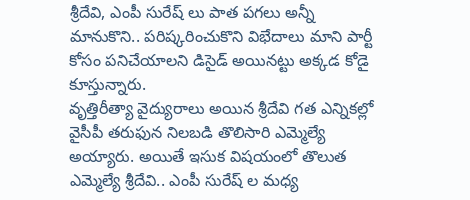శ్రీదేవి, ఎంపీ సురేష్ లు పాత పగలు అన్నీ మానుకొని.. పరిష్కరించుకొని విభేదాలు మాని పార్టీ కోసం పనిచేయాలని డిసైడ్ అయినట్టు అక్కడ కోడై కూస్తున్నారు.
వృత్తిరీత్యా వైద్యురాలు అయిన శ్రీదేవి గత ఎన్నికల్లో వైసీపీ తరుఫున నిలబడి తొలిసారి ఎమ్మెల్యే అయ్యారు. అయితే ఇసుక విషయంలో తొలుత ఎమ్మెల్యే శ్రీదేవి.. ఎంపీ సురేష్ ల మధ్య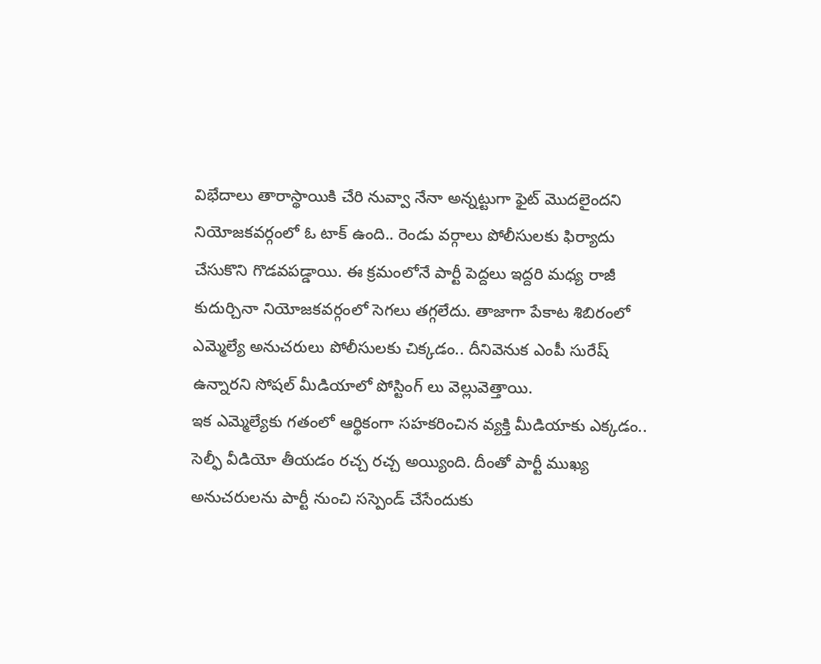విభేదాలు తారాస్థాయికి చేరి నువ్వా నేనా అన్నట్టుగా ఫైట్ మొదలైందని నియోజకవర్గంలో ఓ టాక్ ఉంది.. రెండు వర్గాలు పోలీసులకు ఫిర్యాదు చేసుకొని గొడవపడ్డాయి. ఈ క్రమంలోనే పార్టీ పెద్దలు ఇద్దరి మధ్య రాజీ కుదుర్చినా నియోజకవర్గంలో సెగలు తగ్గలేదు. తాజాగా పేకాట శిబిరంలో ఎమ్మెల్యే అనుచరులు పోలీసులకు చిక్కడం.. దీనివెనుక ఎంపీ సురేష్ ఉన్నారని సోషల్ మీడియాలో పోస్టింగ్ లు వెల్లువెత్తాయి.
ఇక ఎమ్మెల్యేకు గతంలో ఆర్థికంగా సహకరించిన వ్యక్తి మీడియాకు ఎక్కడం.. సెల్ఫీ వీడియో తీయడం రచ్చ రచ్చ అయ్యింది. దీంతో పార్టీ ముఖ్య అనుచరులను పార్టీ నుంచి సస్పెండ్ చేసేందుకు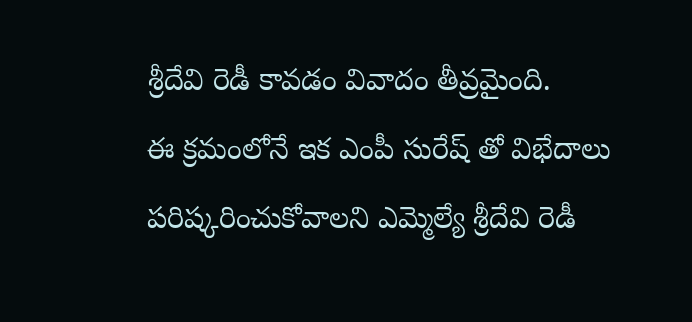శ్రీదేవి రెడీ కావడం వివాదం తీవ్రమైంది.
ఈ క్రమంలోనే ఇక ఎంపీ సురేష్ తో విభేదాలు పరిష్కరించుకోవాలని ఎమ్మెల్యే శ్రీదేవి రెడీ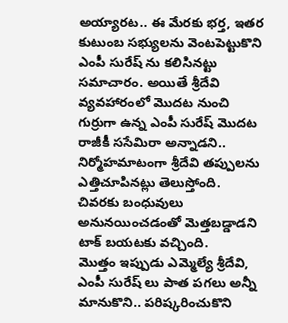అయ్యారట.. ఈ మేరకు భర్త, ఇతర కుటుంబ సభ్యులను వెంటపెట్టుకొని ఎంపీ సురేష్ ను కలిసినట్టు సమాచారం. అయితే శ్రీదేవి వ్యవహారంలో మొదట నుంచి గుర్రుగా ఉన్న ఎంపీ సురేష్ మొదట రాజీకీ ససేమిరా అన్నాడని.. నిర్మోహమాటంగా శ్రీదేవి తప్పులను ఎత్తిచూపినట్లు తెలుస్తోంది. చివరకు బంధువులు అనునయించడంతో మెత్తబడ్డాడని టాక్ బయటకు వచ్చింది.
మొత్తం ఇప్పుడు ఎమ్మెల్యే శ్రీదేవి, ఎంపీ సురేష్ లు పాత పగలు అన్నీ మానుకొని.. పరిష్కరించుకొని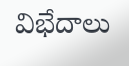విభేదాలు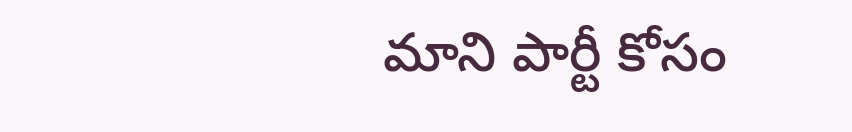మాని పార్టీ కోసం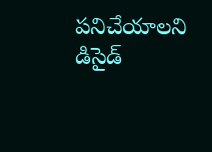పనిచేయాలని డిసైడ్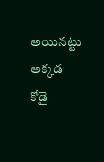అయినట్టు అక్కడ కోడై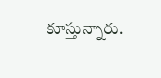కూస్తున్నారు.